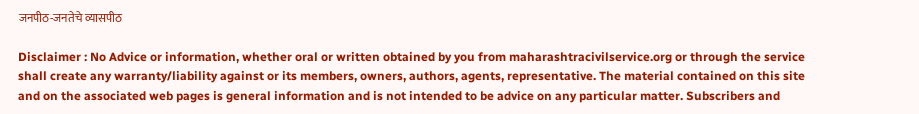जनपीठ-जनतेचे व्यासपीठ

Disclaimer : No Advice or information, whether oral or written obtained by you from maharashtracivilservice.org or through the service shall create any warranty/liability against or its members, owners, authors, agents, representative. The material contained on this site and on the associated web pages is general information and is not intended to be advice on any particular matter. Subscribers and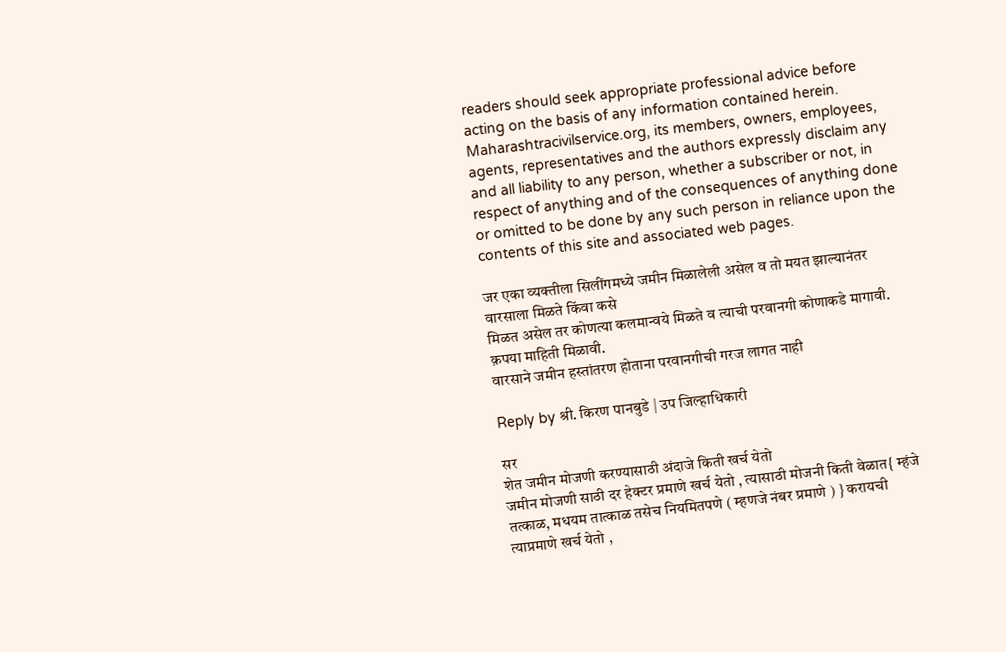readers should seek appropriate professional advice before acting on the basis of any information contained herein. Maharashtracivilservice.org, its members, owners, employees, agents, representatives and the authors expressly disclaim any and all liability to any person, whether a subscriber or not, in respect of anything and of the consequences of anything done or omitted to be done by any such person in reliance upon the contents of this site and associated web pages.

जर एका व्‍यक्‍तीला सिलींगमध्‍ये जमीन मिळालेली असेल व तो मयत झाल्‍यानंतर वारसाला मिळते किंवा कसे
मिळत असेल तर कोणत्‍या कलमान्‍वये मिळते व त्‍याची परवानगी कोणाकडे मागावी. क़पया माहिती मिळावी.
वारसाने जमीन हस्तांतरण होताना परवानगीची गरज लागत नाही

Reply by श्री. किरण पानबुडे | उप जिल्हाधिकारी

सर
शेत जमीन मोजणी करण्यासाठी अंदाजे किती खर्च येतो
जमीन मोजणी साठी दर हेक्टर प्रमाणे खर्च येतो , त्यासाठी मोजनी किती वेळात{ म्हंजे तत्काळ, मधयम तात्काळ तसेच नियमितपणे ( म्हणजे नंबर प्रमाणे ) } करायची त्याप्रमाणे खर्च येतो ,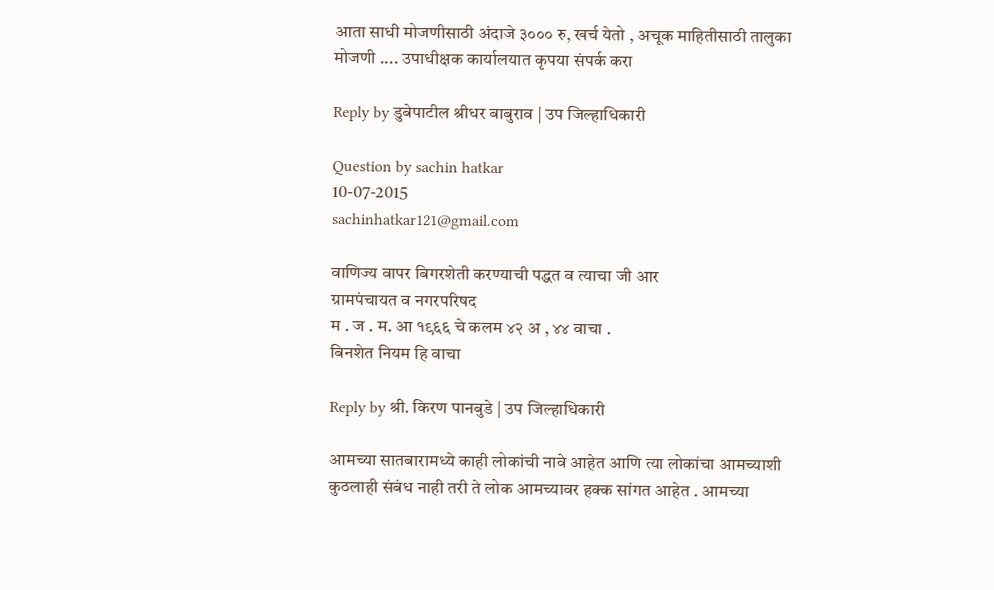आता साधी मोजणीसाठी अंदाजे ३००० रु, खर्च येतो , अचूक माहितीसाठी तालुका मोजणी .... उपाधीक्षक कार्यालयात कृपया संपर्क करा

Reply by डुबेपाटील श्रीधर बाबुराव | उप जिल्हाधिकारी

Question by sachin hatkar
10-07-2015
sachinhatkar121@gmail.com

वाणिज्य वापर बिगरशेती करण्याची पद्धत व त्याचा जी आर
ग्रामपंचायत व नगरपरिषद
म . ज . म. आ १९६६ चे कलम ४२ अ , ४४ वाचा .
बिनशेत नियम हि वाचा

Reply by श्री. किरण पानबुडे | उप जिल्हाधिकारी

आमच्या सातबारामध्ये काही लोकांची नावे आहेत आणि त्या लोकांचा आमच्याशी कुठलाही संबंध नाही तरी ते लोक आमच्यावर हक्क सांगत आहेत . आमच्या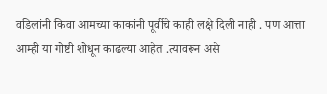वडिलांनी किवा आमच्या काकांनी पूर्वीचे काही लक्षे दिली नाही . पण आत्ता आम्ही या गोष्टी शोधून काढल्या आहेत .त्यावरून असे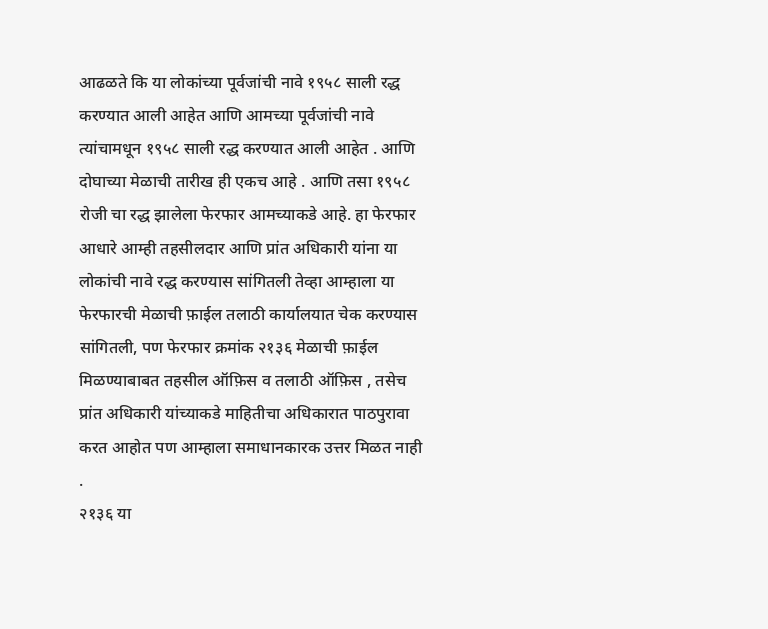आढळते कि या लोकांच्या पूर्वजांची नावे १९५८ साली रद्ध करण्यात आली आहेत आणि आमच्या पूर्वजांची नावे त्यांचामधून १९५८ साली रद्ध करण्यात आली आहेत . आणि दोघाच्या मेळाची तारीख ही एकच आहे . आणि तसा १९५८ रोजी चा रद्ध झालेला फेरफार आमच्याकडे आहे. हा फेरफार आधारे आम्ही तहसीलदार आणि प्रांत अधिकारी यांना या लोकांची नावे रद्ध करण्यास सांगितली तेव्हा आम्हाला या फेरफारची मेळाची फ़ाईल तलाठी कार्यालयात चेक करण्यास सांगितली, पण फेरफार क्रमांक २१३६ मेळाची फ़ाईल मिळण्याबाबत तहसील ऑफ़िस व तलाठी ऑफ़िस , तसेच प्रांत अधिकारी यांच्याकडे माहितीचा अधिकारात पाठपुरावा करत आहोत पण आम्हाला समाधानकारक उत्तर मिळत नाही .
२१३६ या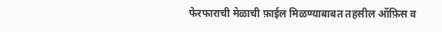फेरफाराची मेळाची फ़ाईल मिळण्याबाबत तहसील ऑफ़िस व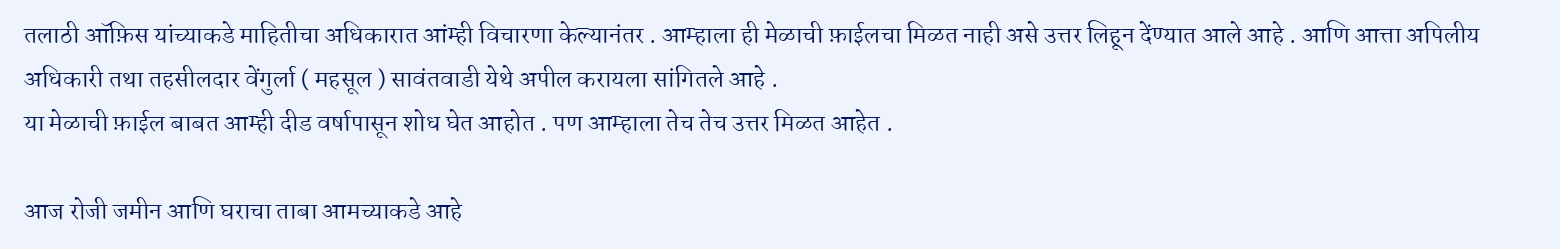तलाठी ऑफ़िस यांच्याकडे माहितीचा अधिकारात आंम्ही विचारणा केल्यानंतर . आम्हाला ही मेळाची फ़ाईलचा मिळत नाही असे उत्तर लिहून देंण्यात आले आहे . आणि आत्ता अपिलीय अधिकारी तथा तहसीलदार वेंगुर्ला ( महसूल ) सावंतवाडी येथे अपील करायला सांगितले आहे .
या मेळाची फ़ाईल बाबत आम्ही दीड वर्षापासून शोध घेत आहोत . पण आम्हाला तेच तेच उत्तर मिळत आहेत .

आज रोजी जमीन आणि घराचा ताबा आमच्याकडे आहे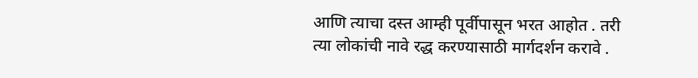आणि त्याचा दस्त आम्ही पूर्वीपासून भरत आहोत . तरी त्या लोकांची नावे रद्ध करण्यासाठी मार्गदर्शन करावे .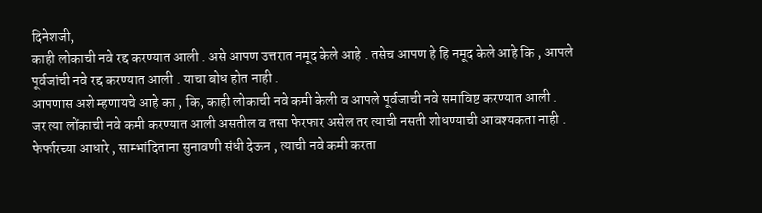दिनेशजी,
काही लोकाची नवे रद्द करण्यात आली . असे आपण उत्तरात नमूद केले आहे . तसेच आपण हे हि नमूद केले आहे कि , आपले पूर्वजांची नवे रद्द करण्यात आली . याचा बोध होत नाही .
आपणास अशे म्हणायचे आहे का , कि, काही लोकाची नवे कमी केली व आपले पूर्वजाची नवे समाविष्ट करण्यात आली .
जर त्या लोंकाची नवे कमी करण्यात आली असतील व तसा फेरफार असेल तर त्याची नसती शोधण्याची आवश्यकता नाही .
फेर्फारच्या आधारे , साम्भांदिताना सुनावणी संधी देऊन , त्याची नवे कमी करता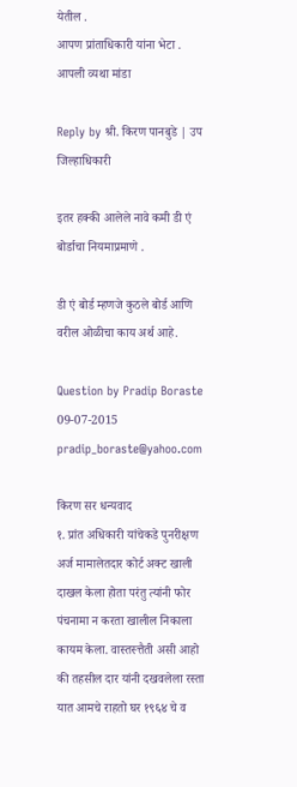येतील .
आपण प्रांताधिकारी यांना भेटा . आपली व्यथा मांडा

Reply by श्री. किरण पानबुडे | उप जिल्हाधिकारी

इतर हक्की आलेले नावे कमी डी एं बोर्डाचा नियमाप्रमाणे .

डी एं बोर्ड म्हणजे कुठले बोर्ड आणि वरील ओळीचा काय अर्थ आहे.

Question by Pradip Boraste
09-07-2015
pradip_boraste@yahoo.com

किरण सर धन्यवाद
१. प्रांत अधिकारी यांचेकडे पुनरीक्षण अर्ज मामालेतदार कोर्ट अक्ट खाली दाखल केला होता परंतु त्यांनी फोर पंचनामा न करता खालील निकाला कायम केला. वास्तस्त्तैती असी आहो की तहसील दार यांनी दखवलेला रस्ता यात आमचे राहतो घर १९६४ चे व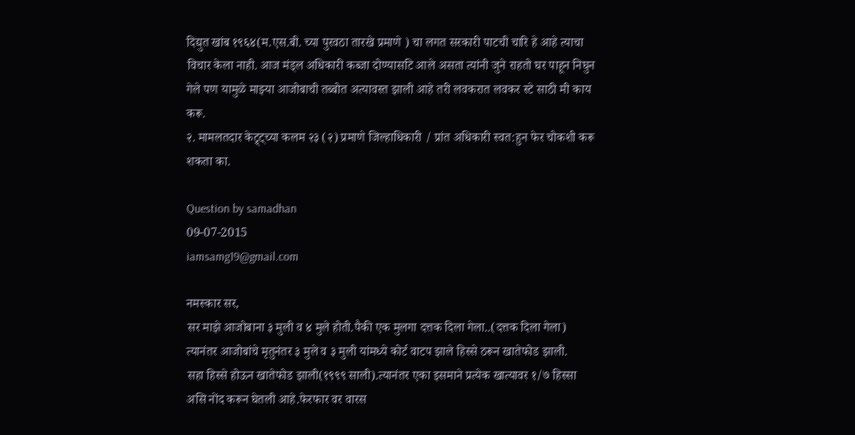दिद्युत खांब १९६४(म.एस.बी. च्या पुरवठा तारखे प्रमाणे ) चा लगत सरकारी पाटची चारि हे आहे त्याचा विचार केला नाही. आज मंड्ल अधिकारी कब्जा दोण्यासटि आले असता त्यांनी जुने राहतो घर पाहून निघुन गेले पण यामुळे माझ्या आजोबाची तब्बोत अत्यावस्त झाली आहे तरी लवकरात लवकर स्टे साठी मी काय करू.
२. मामलतदार केट्र्ट्च्या कलम २३ (२) प्रमाणे जिल्हाधिकारी / प्रांत अधिकारी स्वत:हुन फेर चोकशी करू शकता का.

Question by samadhan
09-07-2015
iamsamg19@gmail.com

नमस्कार सर,
सर माझे आजोबाना ३ मुली व ४ मुले होती.पैकी एक मुलगा दत्तक दिला गेला..(दत्तक दिला गेला) त्यानंतर आजोबांचे मृतुनंतर ३ मुले व ३ मुली यांमध्ये कोर्ट वाटप झाले हिस्से ठरून खातेफोड झाली.
सहा हिस्से होऊन खातेफोड झाली(१९९९ साली).त्यानंतर एका इसमाने प्रत्येक खात्यावर १/७ हिस्सा असि नोंद करून घेतली आहे.फेरफार वर वारस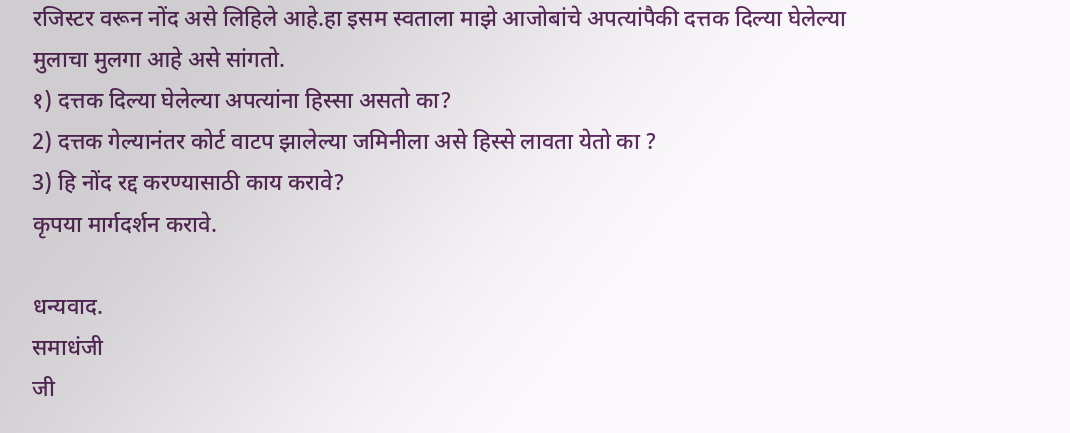रजिस्टर वरून नोंद असे लिहिले आहे.हा इसम स्वताला माझे आजोबांचे अपत्यांपैकी दत्तक दिल्या घेलेल्या मुलाचा मुलगा आहे असे सांगतो.
१) दत्तक दिल्या घेलेल्या अपत्यांना हिस्सा असतो का?
2) दत्तक गेल्यानंतर कोर्ट वाटप झालेल्या जमिनीला असे हिस्से लावता येतो का ?
3) हि नोंद रद्द करण्यासाठी काय करावे?
कृपया मार्गदर्शन करावे.

धन्यवाद.
समाधंजी
जी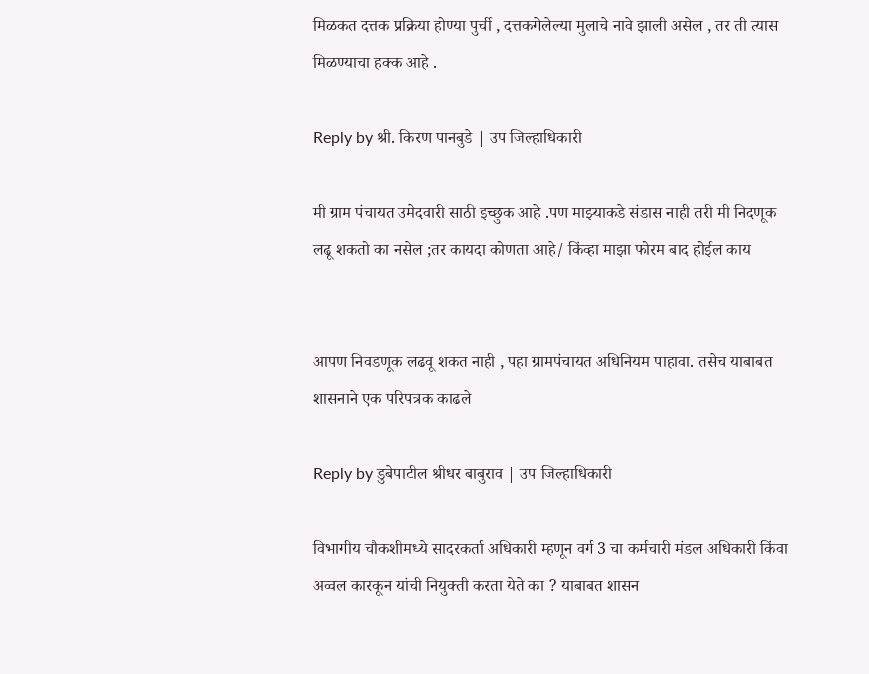मिळकत दत्तक प्रक्रिया होण्या पुर्ची , दत्तकगेलेल्या मुलाचे नावे झाली असेल , तर ती त्यास मिळण्याचा हक्क आहे .

Reply by श्री. किरण पानबुडे | उप जिल्हाधिकारी

मी ग्राम पंचायत उमेदवारी साठी इच्छुक आहे .पण माझ्याकडे संडास नाही तरी मी निदणूक लढू शकतो का नसेल ;तर कायदा कोणता आहे/ किंव्हा माझा फोरम बाद होईल काय


आपण निवडणूक लढवू शकत नाही , पहा ग्रामपंचायत अधिनियम पाहावा. तसेच याबाबत शासनाने एक परिपत्रक काढले

Reply by डुबेपाटील श्रीधर बाबुराव | उप जिल्हाधिकारी

विभागीय चौकशीमध्‍ये सादरकर्ता अधिकारी म्‍हणून वर्ग 3 चा कर्मचारी मंडल अधिकारी किंवा अव्‍वल कारकून यांची नियुक्‍ती करता येते का ? याबाबत शासन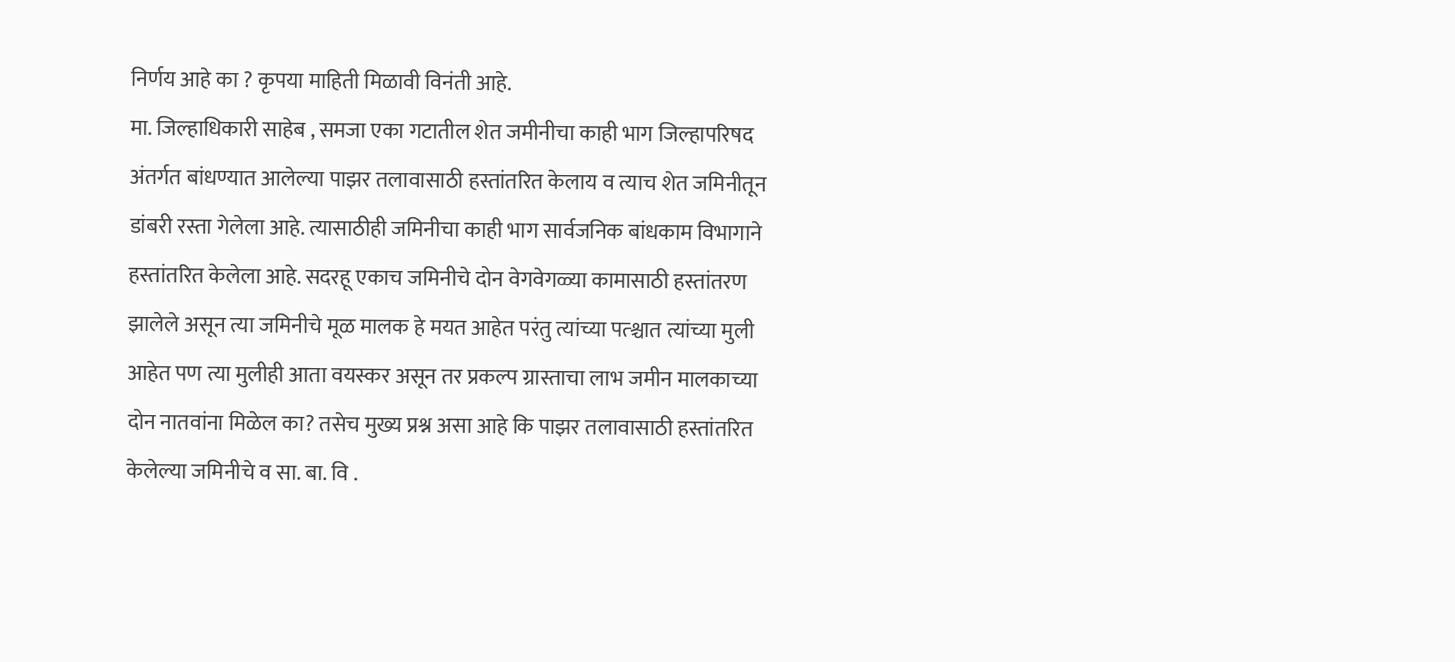निर्णय आहे का ? कृपया माहिती मिळावी विनंती आहे.
मा. जिल्हाधिकारी साहेब , समजा एका गटातील शेत जमीनीचा काही भाग जिल्हापरिषद अंतर्गत बांधण्यात आलेल्या पाझर तलावासाठी हस्तांतरित केलाय व त्याच शेत जमिनीतून डांबरी रस्ता गेलेला आहे. त्यासाठीही जमिनीचा काही भाग सार्वजनिक बांधकाम विभागाने हस्तांतरित केलेला आहे. सदरहू एकाच जमिनीचे दोन वेगवेगळ्या कामासाठी हस्तांतरण झालेले असून त्या जमिनीचे मूळ मालक हे मयत आहेत परंतु त्यांच्या पत्श्चात त्यांच्या मुली आहेत पण त्या मुलीही आता वयस्कर असून तर प्रकल्प ग्रास्ताचा लाभ जमीन मालकाच्या दोन नातवांना मिळेल का? तसेच मुख्य प्रश्न असा आहे कि पाझर तलावासाठी हस्तांतरित केलेल्या जमिनीचे व सा. बा. वि .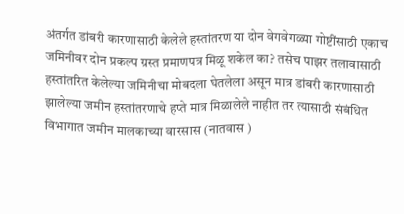अंतर्गत डांबरी कारणासाठी केलेले हस्तांतरण या दोन वेगवेगळ्या गोष्टींसाठी एकाच जमिनीवर दोन प्रकल्प ग्रस्त प्रमाणपत्र मिळू शकेल का? तसेच पाझर तलावासाठी हस्तांतरित केलेल्या जमिनीचा मोबदला घेतलेला असून मात्र डांबरी कारणासाठी झालेल्या जमीन हस्तांतरणाचे हप्ते मात्र मिळालेले नाहीत तर त्यासाठी संबंधित विभागात जमीन मालकाच्या वारसास (नातवास )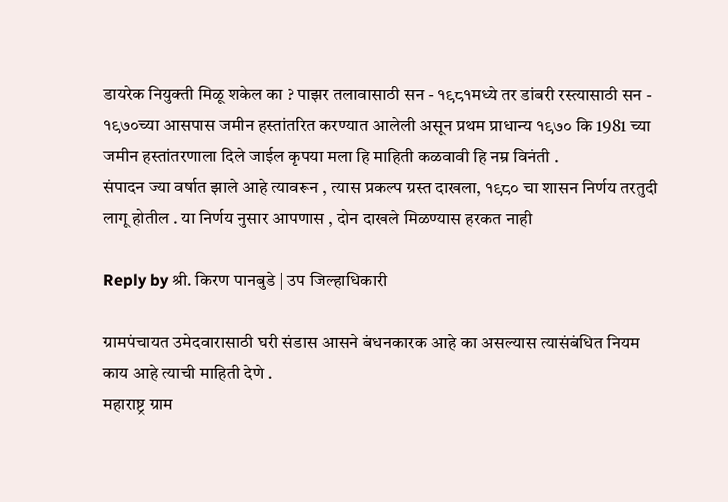डायरेक नियुक्ती मिळू शकेल का ? पाझर तलावासाठी सन - १९८१मध्ये तर डांबरी रस्त्यासाठी सन - १९७०च्या आसपास जमीन हस्तांतरित करण्यात आलेली असून प्रथम प्राधान्य १९७० कि 1981 च्या जमीन हस्तांतरणाला दिले जाईल कृपया मला हि माहिती कळवावी हि नम्र विनंती .
संपादन ज्या वर्षात झाले आहे त्यावरून , त्यास प्रकल्प ग्रस्त दाखला, १९८० चा शासन निर्णय तरतुदी लागू होतील . या निर्णय नुसार आपणास , दोन दाखले मिळण्यास हरकत नाही

Reply by श्री. किरण पानबुडे | उप जिल्हाधिकारी

ग्रामपंचायत उमेदवारासाठी घरी संडास आसने बंधनकारक आहे का असल्यास त्यासंबंधित नियम काय आहे त्याची माहिती देणे .
महाराष्ट्र ग्राम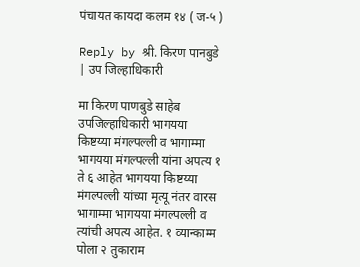पंचायत कायदा कलम १४ ( ज-५ )

Reply by श्री. किरण पानबुडे | उप जिल्हाधिकारी

मा किरण पाणबुडे साहेब उपजिल्हाधिकारी भागयया किष्टय्या मंगल्पल्ली व भागाम्मा भागयया मंगल्पल्ली यांना अपत्य १ ते ६ आहेत भागयया किष्टय्या मंगल्पल्ली यांच्या मृत्यू नंतर वारस भागाम्मा भागयया मंगल्पल्ली व त्यांची अपत्य आहेत. १ व्यान्काम्म पोला २ तुकाराम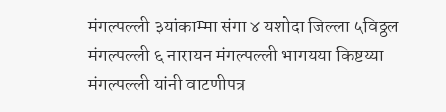मंगल्पल्ली ३यांकाम्मा संगा ४ यशोदा जिल्ला ५विठ्ठल मंगल्पल्ली ६ नारायन मंगल्पल्ली भागयया किष्टय्या मंगल्पल्ली यांनी वाटणीपत्र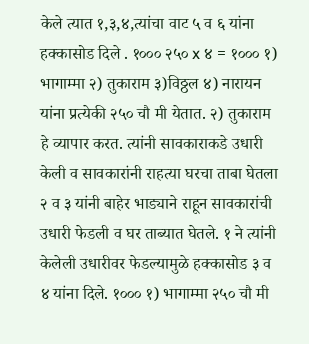केले त्यात १,३,४,त्यांचा वाट ५ व ६ यांना हक्कासोड दिले . १००० २५० x ४ = १००० १) भागाम्मा २) तुकाराम ३)विठ्ठल ४) नारायन यांना प्रत्येकी २५० चौ मी येतात. २) तुकाराम हे व्यापार करत. त्यांनी सावकाराकडे उधारी केली व सावकारांनी राहत्या घरचा ताबा घेतला २ व ३ यांनी बाहेर भाड्याने राहून सावकारांची उधारी फेडली व घर ताब्यात घेतले. १ ने त्यांनी केलेली उधारीवर फेडल्यामुळे हक्कासोड ३ व ४ यांना दिले. १००० १) भागाम्मा २५० चौ मी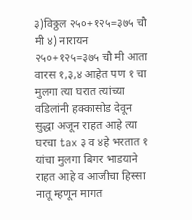३)विठ्ठल २५०+१२५=३७५ चौ मी ४) नारायन २५०+१२५=३७५ चौ मी आता वारस १,३,४ आहेत पण १ चा मुलगा त्या घरात त्यांच्या वडिलांनी हक्कासोड देवून सुद्धा अजून राहत आहे त्या घरचा tax ३ व ४हे भरतात १ यांचा मुलगा बिगर भाडयाने राहत आहे व आजीचा हिस्सा नातू म्हणून मागत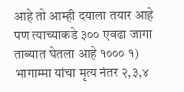आहे तो आम्ही दयाला तयार आहे पण त्याच्याकडे ३०० एवढा जागा ताब्यात घेतला आहे १००० १) भागाम्मा यांचा मृत्य नंतर २,३,४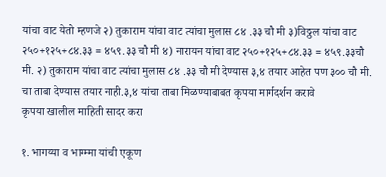यांचा वाट येतो म्हणजे २) तुकाराम यांचा वाट त्यांचा मुलास ८४ .३३ चौ मी ३)विठ्ठल यांचा वाट २५०+१२५+८४.३३ = ४५९.३३ चौ मी ४) नारायन यांचा वाट २५०+१२५+८४.३३ = ४५९.३३चौ मी. २) तुकाराम यांचा वाट त्यांचा मुलास ८४ .३३ चौ मी देण्यास ३,४ तयार आहेत पण ३०० चौ मी. चा ताबा देण्यास तयार नाही.३,४ यांचा ताबा मिळण्याबाबत कृपया मार्गदर्शन करावे
कृपया खालील माहिती सादर करा

१. भागय्या व भाग्म्मा यांची एकूण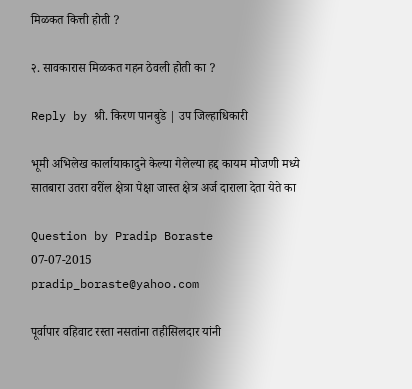मिळकत कित्ती होती ?

२. सावकारास मिळकत गहन ठेवली होती का ?

Reply by श्री. किरण पानबुडे | उप जिल्हाधिकारी

भूमी अभिलेख कार्लायाकादुने केल्या गेलेल्या हद्द कायम मोजणी मध्ये सातबारा उतरा वरींल क्षेत्रा पेक्षा जास्त क्षेत्र अर्ज दाराला देता येते का

Question by Pradip Boraste
07-07-2015
pradip_boraste@yahoo.com

पूर्वापार वहिवाट रस्ता नसतांना तहीसिलदार यांनी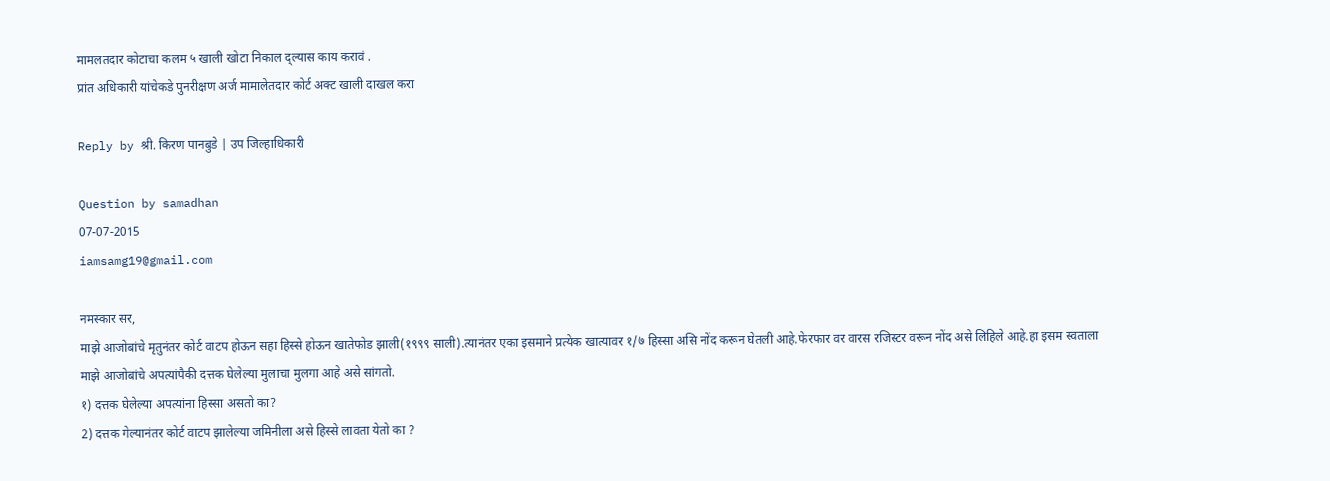मामलतदार कोटाचा कलम ५ खाली खोटा निकाल द्ल्यास काय करावं .
प्रांत अधिकारी यांचेकडे पुनरीक्षण अर्ज मामालेतदार कोर्ट अक्ट खाली दाखल करा

Reply by श्री. किरण पानबुडे | उप जिल्हाधिकारी

Question by samadhan
07-07-2015
iamsamg19@gmail.com

नमस्कार सर,
माझे आजोबांचे मृतुनंतर कोर्ट वाटप होऊन सहा हिस्से होऊन खातेफोड झाली(१९९९ साली).त्यानंतर एका इसमाने प्रत्येक खात्यावर १/७ हिस्सा असि नोंद करून घेतली आहे.फेरफार वर वारस रजिस्टर वरून नोंद असे लिहिले आहे.हा इसम स्वताला माझे आजोबांचे अपत्यांपैकी दत्तक घेलेल्या मुलाचा मुलगा आहे असे सांगतो.
१) दत्तक घेलेल्या अपत्यांना हिस्सा असतो का?
2) दत्तक गेल्यानंतर कोर्ट वाटप झालेल्या जमिनीला असे हिस्से लावता येतो का ?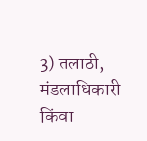3) तलाठी, मंडलाधिकारी किंवा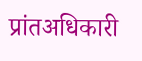प्रांतअधिकारी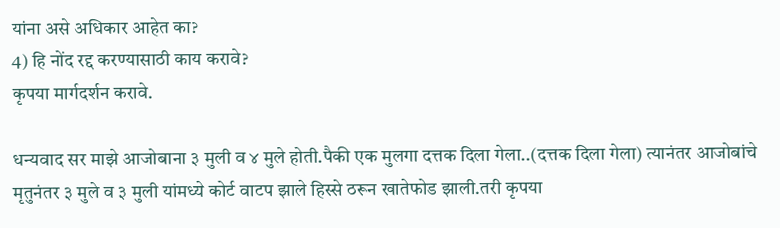यांना असे अधिकार आहेत का?
4) हि नोंद रद्द करण्यासाठी काय करावे?
कृपया मार्गदर्शन करावे.

धन्यवाद सर माझे आजोबाना ३ मुली व ४ मुले होती.पैकी एक मुलगा दत्तक दिला गेला..(दत्तक दिला गेला) त्यानंतर आजोबांचे मृतुनंतर ३ मुले व ३ मुली यांमध्ये कोर्ट वाटप झाले हिस्से ठरून खातेफोड झाली.तरी कृपया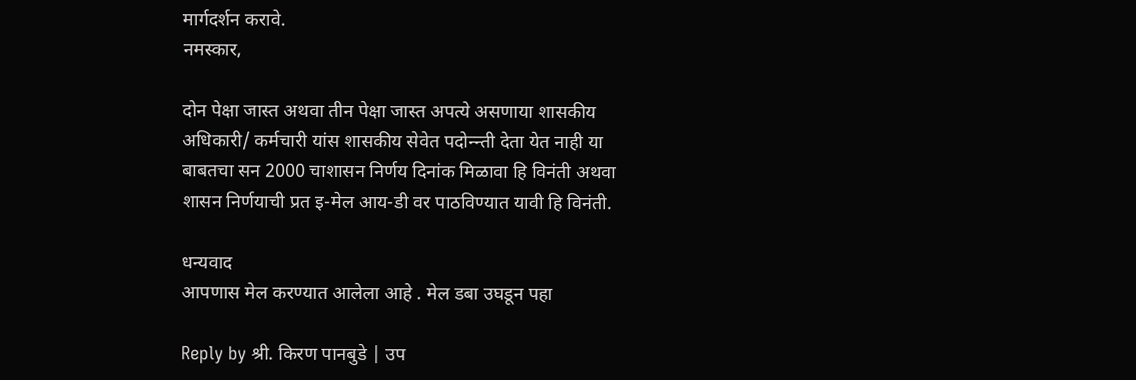मार्गदर्शन करावे.
नमस्कार,

दोन पेक्षा जास्त अथवा तीन पेक्षा जास्त अपत्ये असणाया शासकीय अधिकारी/ कर्मचारी यांस शासकीय सेवेत पदोन्न्ती देता येत नाही या बाबतचा सन 2000 चाशासन निर्णय दिनांक मिळावा हि विनंती अथवा शासन निर्णयाची प्रत इ-मेल आय-डी वर पाठविण्यात यावी हि विनंती.

धन्यवाद
आपणास मेल करण्यात आलेला आहे . मेल डबा उघडून पहा

Reply by श्री. किरण पानबुडे | उप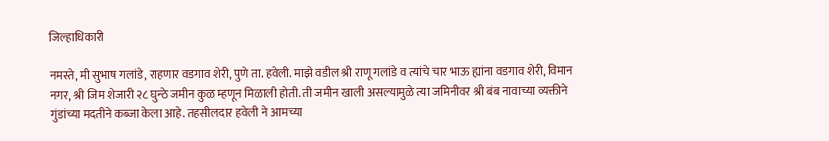जिल्हाधिकारी

नमस्ते, मी सुभाष गलांडे, राहणार वडगाव शेरी, पुणे ता. हवेली. माझे वडील श्री राणू गलांडे व त्यांचे चार भाऊ ह्यांना वडगाव शेरी, विमान नगर, श्री जिम शेजारी २८ घुन्ठे जमीन कुळ म्हणून मिळाली होती. ती जमीन खाली असल्यामुळे त्या जमिनीवर श्री बंब नावाच्या व्यक्तीने गुंडांच्या मदतीने कब्जा केला आहे. तहसीलदार हवेली ने आमच्या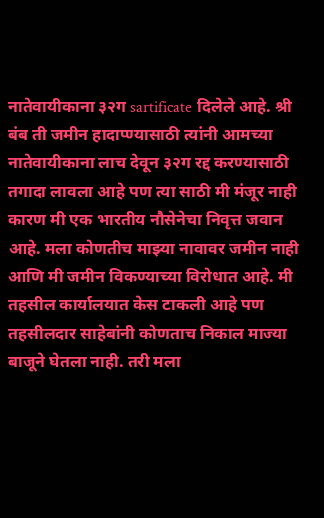नातेवायीकाना ३२ग sartificate दिलेले आहे. श्री बंब ती जमीन हादाप्ण्यासाठी त्यांनी आमच्या नातेवायीकाना लाच देवून ३२ग रद्द करण्यासाठी तगादा लावला आहे पण त्या साठी मी मंजूर नाही कारण मी एक भारतीय नौसेनेचा निवृत्त जवान आहे. मला कोणतीच माझ्या नावावर जमीन नाही आणि मी जमीन विकण्याच्या विरोधात आहे. मी तहसील कार्यालयात केस टाकली आहे पण तहसीलदार साहेबांनी कोणताच निकाल माज्या बाजूने घेतला नाही. तरी मला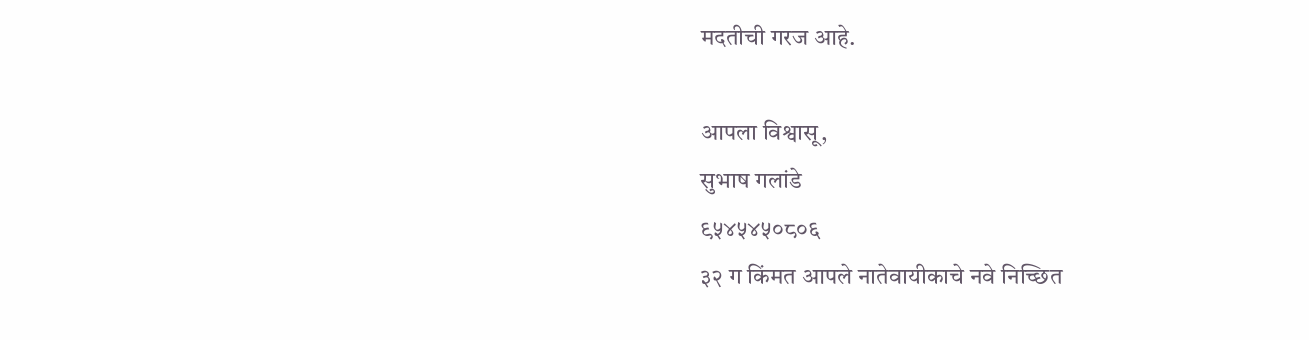मदतीची गरज आहे.

आपला विश्वासू,
सुभाष गलांडे
९५४५४५०८०६
३२ ग किंमत आपले नातेवायीकाचे नवे निच्छित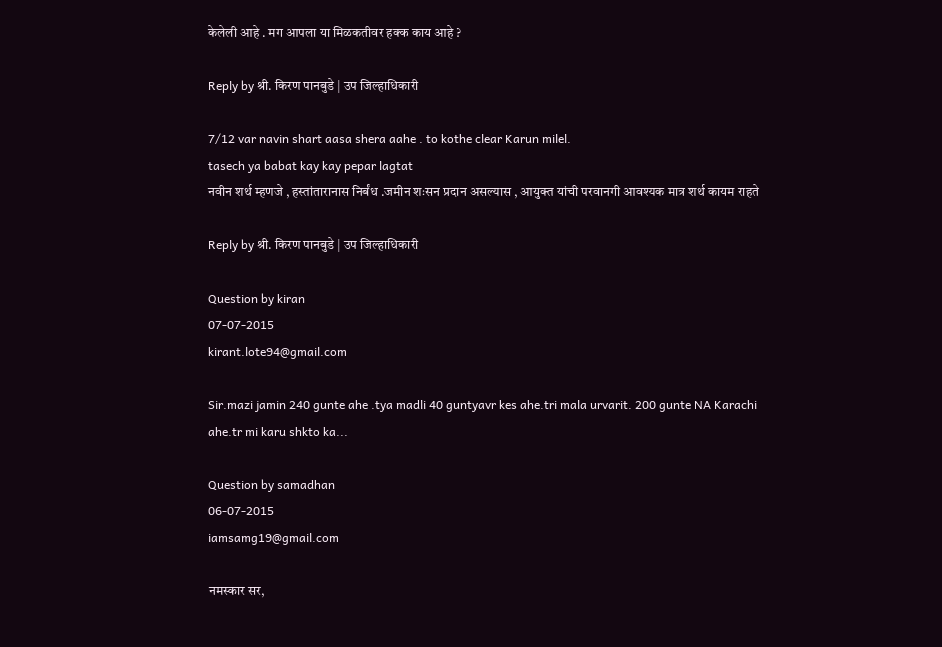केलेली आहे . मग आपला या मिळकतीवर हक्क काय आहे ?

Reply by श्री. किरण पानबुडे | उप जिल्हाधिकारी

7/12 var navin shart aasa shera aahe . to kothe clear Karun milel.
tasech ya babat kay kay pepar lagtat
नवीन शर्थ म्हणजे , हस्तांतारानास निर्बंध .जमीन शःसन प्रदान असल्यास , आयुक्त यांची परवानगी आवश्यक मात्र शर्थ कायम राहते

Reply by श्री. किरण पानबुडे | उप जिल्हाधिकारी

Question by kiran
07-07-2015
kirant.lote94@gmail.com

Sir.mazi jamin 240 gunte ahe .tya madli 40 guntyavr kes ahe.tri mala urvarit. 200 gunte NA Karachi ahe.tr mi karu shkto ka...

Question by samadhan
06-07-2015
iamsamg19@gmail.com

नमस्कार सर,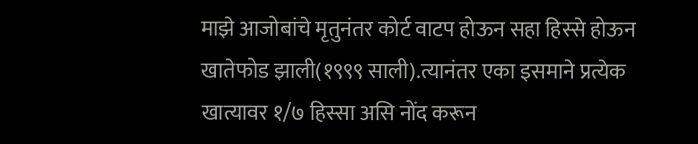माझे आजोबांचे मृतुनंतर कोर्ट वाटप होऊन सहा हिस्से होऊन खातेफोड झाली(१९९९ साली).त्यानंतर एका इसमाने प्रत्येक खात्यावर १/७ हिस्सा असि नोंद करून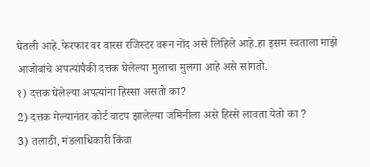घेतली आहे.फेरफार वर वारस रजिस्टर वरून नोंद असे लिहिले आहे.हा इसम स्वताला माझे आजोबांचे अपत्यांपैकी दत्तक घेलेल्या मुलाचा मुलगा आहे असे सांगतो.
१) दत्तक घेलेल्या अपत्यांना हिस्सा असतो का?
2) दत्तक गेल्यानंतर कोर्ट वाटप झालेल्या जमिनीला असे हिस्से लावता येतो का ?
3) तलाठी, मंडलाधिकारी किंवा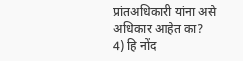प्रांतअधिकारी यांना असे अधिकार आहेत का?
4) हि नोंद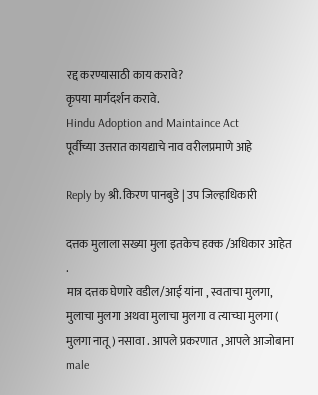रद्द करण्यासाठी काय करावे?
कृपया मार्गदर्शन करावे.
Hindu Adoption and Maintaince Act
पूर्वीच्या उत्तरात कायद्याचे नाव वरीलप्रमाणे आहे

Reply by श्री. किरण पानबुडे | उप जिल्हाधिकारी

दत्तक मुलाला सख्या मुला इतकेच हक्क /अधिकार आहेत .
मात्र दत्तक घेणारे वडील/आई यांना , स्वताचा मुलगा, मुलाचा मुलगा अथवा मुलाचा मुलगा व त्याच्घा मुलगा ( मुलगा नातू ) नसावा . आपले प्रकरणात , आपले आजोबाना male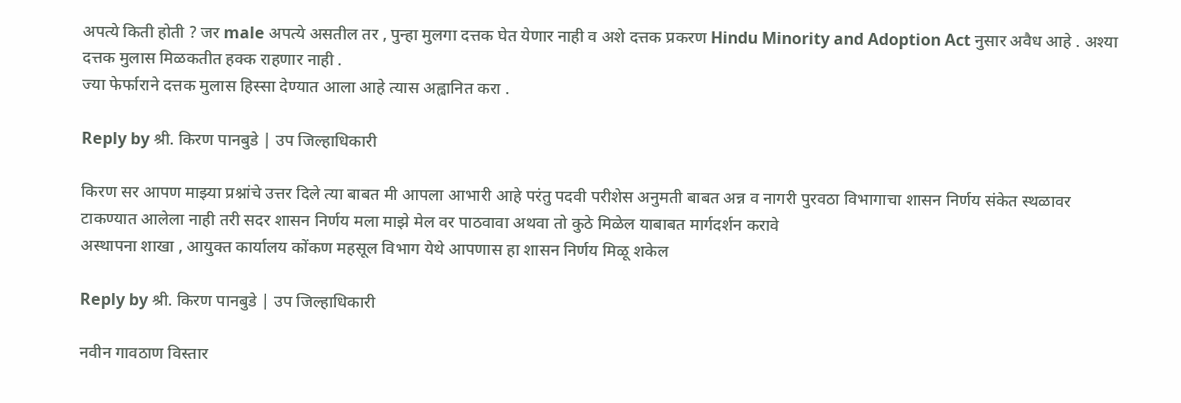अपत्ये किती होती ? जर male अपत्ये असतील तर , पुन्हा मुलगा दत्तक घेत येणार नाही व अशे दत्तक प्रकरण Hindu Minority and Adoption Act नुसार अवैध आहे . अश्या दत्तक मुलास मिळकतीत हक्क राहणार नाही .
ज्या फेर्फाराने दत्तक मुलास हिस्सा देण्यात आला आहे त्यास अह्वानित करा .

Reply by श्री. किरण पानबुडे | उप जिल्हाधिकारी

किरण सर आपण माझ्या प्रश्नांचे उत्तर दिले त्या बाबत मी आपला आभारी आहे परंतु पदवी परीशेस अनुमती बाबत अन्न व नागरी पुरवठा विभागाचा शासन निर्णय संकेत स्थळावर टाकण्यात आलेला नाही तरी सदर शासन निर्णय मला माझे मेल वर पाठवावा अथवा तो कुठे मिळेल याबाबत मार्गदर्शन करावे
अस्थापना शाखा , आयुक्त कार्यालय कोंकण महसूल विभाग येथे आपणास हा शासन निर्णय मिळू शकेल

Reply by श्री. किरण पानबुडे | उप जिल्हाधिकारी

नवीन गावठाण विस्तार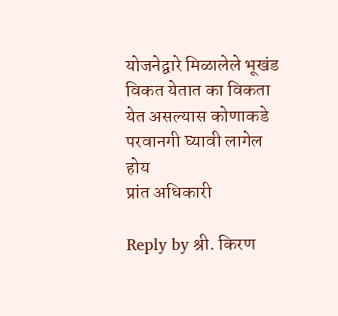योजनेद्वारे मिळालेले भूखंड विकत येतात का विकता येत असल्यास कोणाकडे परवानगी घ्यावी लागेल
होय
प्रांत अधिकारी

Reply by श्री. किरण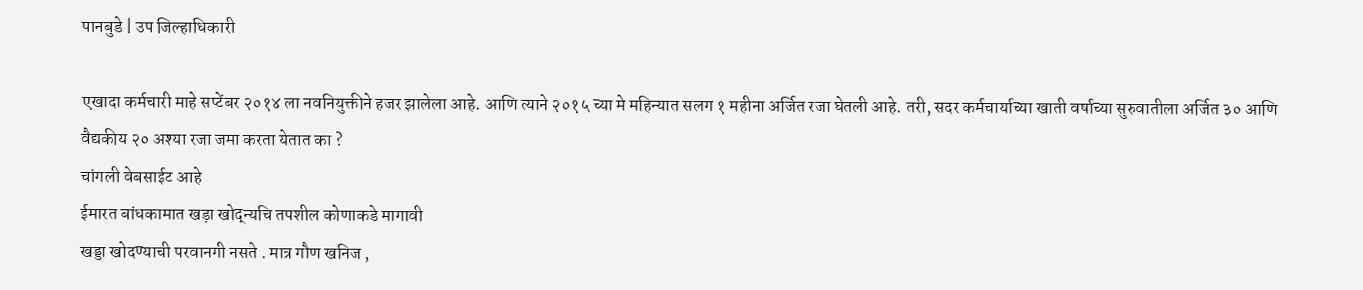पानबुडे | उप जिल्हाधिकारी

एखादा कर्मचारी माहे सप्टेंबर २०१४ ला नवनियुक्तीने हजर झालेला आहे. आणि त्याने २०१५ च्या मे महिन्यात सलग १ महीना अर्जित रजा घेतली आहे. तरी, सदर कर्मचार्याच्या खाती वर्षाच्या सुरुवातीला अर्जित ३० आणि वैद्यकीय २० अश्या रजा जमा करता येतात का ?
चांगली वेबसाईट आहे
ईमारत बांधकामात खड़ा खोद्न्यचि तपशील कोणाकडे मागावी
खड्डा खोदण्याची परवानगी नसते . मात्र गौण खनिज ,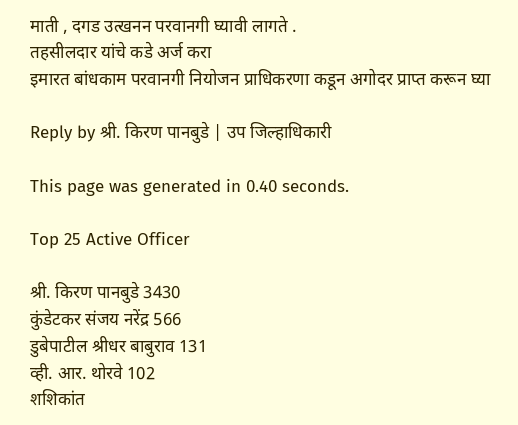माती , दगड उत्खनन परवानगी घ्यावी लागते .
तहसीलदार यांचे कडे अर्ज करा
इमारत बांधकाम परवानगी नियोजन प्राधिकरणा कडून अगोदर प्राप्त करून घ्या

Reply by श्री. किरण पानबुडे | उप जिल्हाधिकारी

This page was generated in 0.40 seconds.

Top 25 Active Officer

श्री. किरण पानबुडे 3430
कुंडेटकर संजय नरेंद्र 566
डुबेपाटील श्रीधर बाबुराव 131
व्ही. आर. थोरवे 102
शशिकांत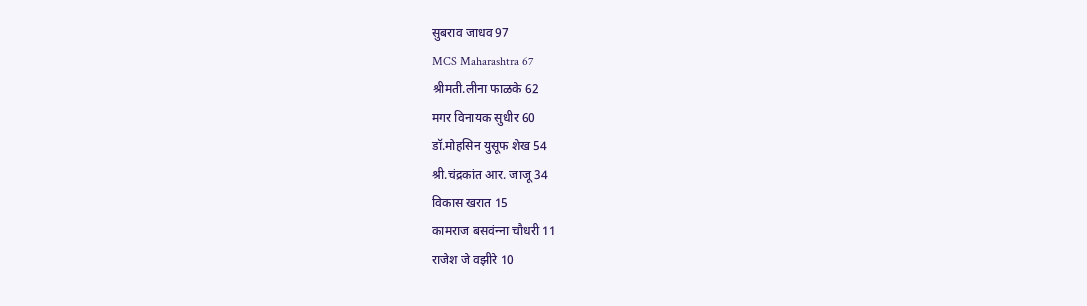सुबराव जाधव 97
MCS Maharashtra 67
श्रीमती.लीना फाळके 62
मगर विनायक सुधीर 60
डॉ.मोहसिन युसूफ शेख 54
श्री.चंद्रकांत आर. जाजू 34
विकास खरात 15
कामराज बसवंन्‍ना चौधरी 11
राजेश जे वझीरे 10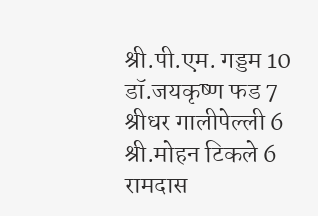श्री.पी.एम. गड्डम 10
डॉ.जयकृष्ण फड 7
श्रीधर गालीपेल्ली 6
श्री.मोहन टिकले 6
रामदास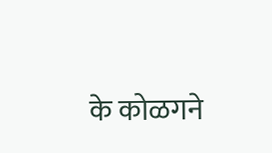के कोळगने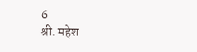6
श्री. महेश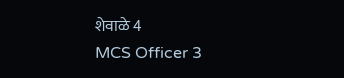शेवाळे 4
MCS Officer 3